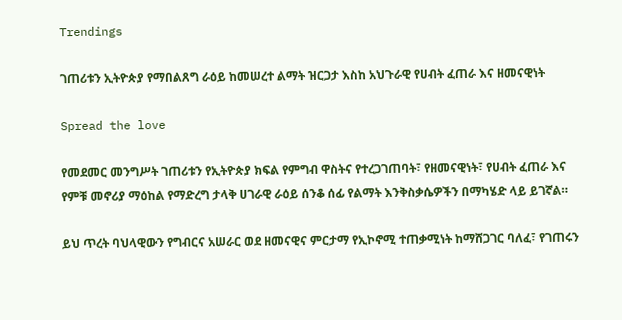Trendings

ገጠሪቱን ኢትዮጵያ የማበልጸግ ራዕይ ከመሠረተ ልማት ዝርጋታ እስከ አህጉራዊ የሀብት ፈጠራ እና ዘመናዊነት

Spread the love

የመደመር መንግሥት ገጠሪቱን የኢትዮጵያ ክፍል የምግብ ዋስትና የተረጋገጠባት፣ የዘመናዊነት፣ የሀብት ፈጠራ እና የምቹ መኖሪያ ማዕከል የማድረግ ታላቅ ሀገራዊ ራዕይ ሰንቆ ሰፊ የልማት እንቅስቃሴዎችን በማካሄድ ላይ ይገኛል።

ይህ ጥረት ባህላዊውን የግብርና አሠራር ወደ ዘመናዊና ምርታማ የኢኮኖሚ ተጠቃሚነት ከማሸጋገር ባለፈ፣ የገጠሩን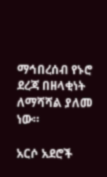ማኅበረሰብ የኑሮ ደረጃ በዘላቂነት ለማሻሻል ያለመ ነው።

አርሶ አደሮች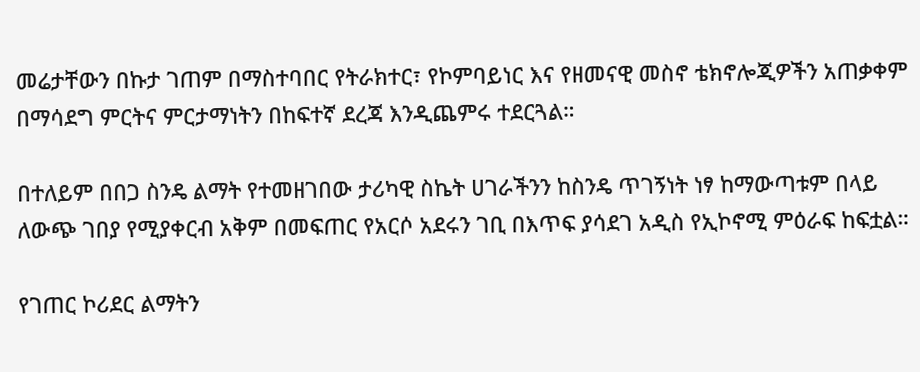መሬታቸውን በኩታ ገጠም በማስተባበር የትራክተር፣ የኮምባይነር እና የዘመናዊ መስኖ ቴክኖሎጂዎችን አጠቃቀም በማሳደግ ምርትና ምርታማነትን በከፍተኛ ደረጃ እንዲጨምሩ ተደርጓል።

በተለይም በበጋ ስንዴ ልማት የተመዘገበው ታሪካዊ ስኬት ሀገራችንን ከስንዴ ጥገኝነት ነፃ ከማውጣቱም በላይ ለውጭ ገበያ የሚያቀርብ አቅም በመፍጠር የአርሶ አደሩን ገቢ በእጥፍ ያሳደገ አዲስ የኢኮኖሚ ምዕራፍ ከፍቷል።

የገጠር ኮሪደር ልማትን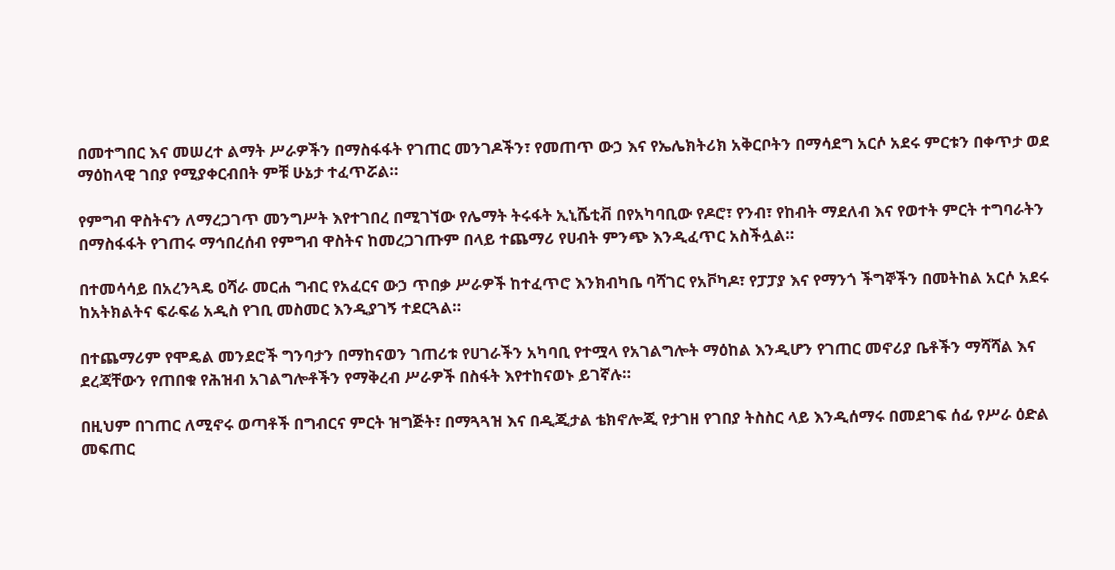በመተግበር እና መሠረተ ልማት ሥራዎችን በማስፋፋት የገጠር መንገዶችን፣ የመጠጥ ውኃ እና የኤሌክትሪክ አቅርቦትን በማሳደግ አርሶ አደሩ ምርቱን በቀጥታ ወደ ማዕከላዊ ገበያ የሚያቀርብበት ምቹ ሁኔታ ተፈጥሯል።

የምግብ ዋስትናን ለማረጋገጥ መንግሥት እየተገበረ በሚገኘው የሌማት ትሩፋት ኢኒሼቲቭ በየአካባቢው የዶሮ፣ የንብ፣ የከብት ማደለብ እና የወተት ምርት ተግባራትን በማስፋፋት የገጠሩ ማኅበረሰብ የምግብ ዋስትና ከመረጋገጡም በላይ ተጨማሪ የሀብት ምንጭ እንዲፈጥር አስችሏል።

በተመሳሳይ በአረንጓዴ ዐሻራ መርሐ ግብር የአፈርና ውኃ ጥበቃ ሥራዎች ከተፈጥሮ እንክብካቤ ባሻገር የአቮካዶ፣ የፓፓያ እና የማንጎ ችግኞችን በመትከል አርሶ አደሩ ከአትክልትና ፍራፍሬ አዲስ የገቢ መስመር እንዲያገኝ ተደርጓል።

በተጨማሪም የሞዴል መንደሮች ግንባታን በማከናወን ገጠሪቱ የሀገራችን አካባቢ የተሟላ የአገልግሎት ማዕከል እንዲሆን የገጠር መኖሪያ ቤቶችን ማሻሻል እና ደረጃቸውን የጠበቁ የሕዝብ አገልግሎቶችን የማቅረብ ሥራዎች በስፋት እየተከናወኑ ይገኛሉ።

በዚህም በገጠር ለሚኖሩ ወጣቶች በግብርና ምርት ዝግጅት፣ በማጓጓዝ እና በዲጂታል ቴክኖሎጂ የታገዘ የገበያ ትስስር ላይ እንዲሰማሩ በመደገፍ ሰፊ የሥራ ዕድል መፍጠር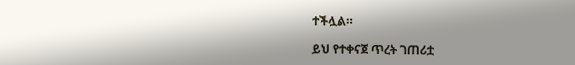ተችሏል።

ይህ የተቀናጀ ጥረት ገጠሪቷ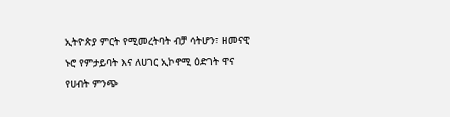ኢትዮጵያ ምርት የሚመረትባት ብቻ ሳትሆን፣ ዘመናዊ ኑሮ የምታይባት እና ለሀገር ኢኮኖሚ ዕድገት ዋና የሀብት ምንጭ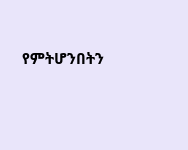የምትሆንበትን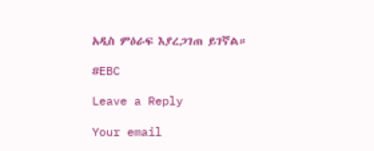አዲስ ምዕራፍ እያረጋገጠ ይገኛል።

#EBC

Leave a Reply

Your email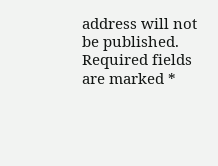address will not be published. Required fields are marked *